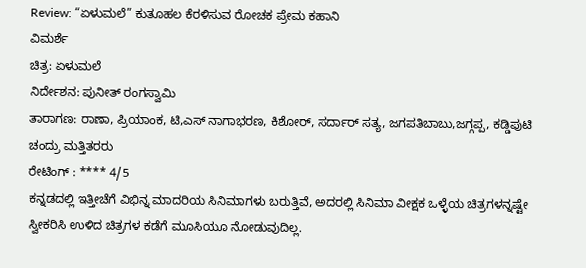Review: “ಏಳುಮಲೆ” ಕುತೂಹಲ ಕೆರಳಿಸುವ ರೋಚಕ ಪ್ರೇಮ ಕಹಾನಿ
ವಿಮರ್ಶೆ
ಚಿತ್ರ: ಏಳುಮಲೆ
ನಿರ್ದೇಶನ: ಪುನೀತ್ ರಂಗಸ್ವಾಮಿ
ತಾರಾಗಣ: ರಾಣಾ, ಪ್ರಿಯಾಂಕ, ಟಿ,ಎಸ್ ನಾಗಾಭರಣ, ಕಿಶೋರ್, ಸರ್ದಾರ್ ಸತ್ಯ, ಜಗಪತಿಬಾಬು,ಜಗ್ಗಪ್ಪ, ಕಡ್ಡಿಪುಟಿ ಚಂದ್ರು ಮತ್ತಿತರರು
ರೇಟಿಂಗ್ : **** 4/5
ಕನ್ನಡದಲ್ಲಿ ಇತ್ತೀಚೆಗೆ ವಿಭಿನ್ನ ಮಾದರಿಯ ಸಿನಿಮಾಗಳು ಬರುತ್ತಿವೆ, ಅದರಲ್ಲಿ ಸಿನಿಮಾ ವೀಕ್ಷಕ ಒಳ್ಳೆಯ ಚಿತ್ರಗಳನ್ನಷ್ಟೇ ಸ್ವೀಕರಿಸಿ ಉಳಿದ ಚಿತ್ರಗಳ ಕಡೆಗೆ ಮೂಸಿಯೂ ನೋಡುವುದಿಲ್ಲ.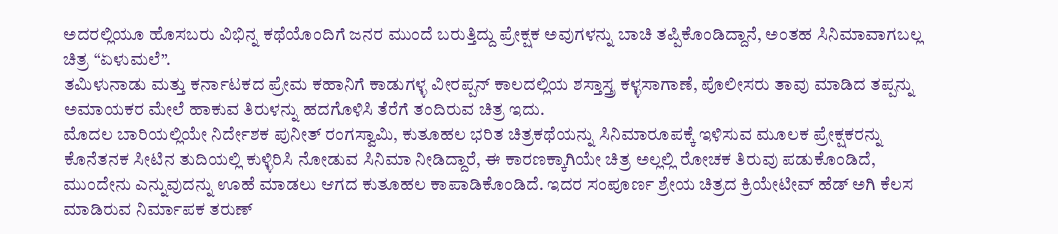ಅದರಲ್ಲಿಯೂ ಹೊಸಬರು ವಿಭಿನ್ನ ಕಥೆಯೊಂದಿಗೆ ಜನರ ಮುಂದೆ ಬರುತ್ತಿದ್ದು ಪ್ರೇಕ್ಷಕ ಅವುಗಳನ್ನು ಬಾಚಿ ತಪ್ಪಿಕೊಂಡಿದ್ದಾನೆ, ಅಂತಹ ಸಿನಿಮಾವಾಗಬಲ್ಲ ಚಿತ್ರ “ಏಳುಮಲೆ”.
ತಮಿಳುನಾಡು ಮತ್ತು ಕರ್ನಾಟಕದ ಪ್ರೇಮ ಕಹಾನಿಗೆ ಕಾಡುಗಳ್ಳ ವೀರಪ್ಪನ್ ಕಾಲದಲ್ಲಿಯ ಶಸ್ತಾಸ್ತ್ರ ಕಳ್ಳಸಾಗಾಣೆ, ಪೊಲೀಸರು ತಾವು ಮಾಡಿದ ತಪ್ಪನ್ನು ಅಮಾಯಕರ ಮೇಲೆ ಹಾಕುವ ತಿರುಳನ್ನು ಹದಗೊಳಿಸಿ ತೆರೆಗೆ ತಂದಿರುವ ಚಿತ್ರ ಇದು.
ಮೊದಲ ಬಾರಿಯಲ್ಲಿಯೇ ನಿರ್ದೇಶಕ ಪುನೀತ್ ರಂಗಸ್ವಾಮಿ, ಕುತೂಹಲ ಭರಿತ ಚಿತ್ರಕಥೆಯನ್ನು ಸಿನಿಮಾರೂಪಕ್ಕೆ ಇಳಿಸುವ ಮೂಲಕ ಪ್ರೇಕ್ಷಕರನ್ನು ಕೊನೆತನಕ ಸೀಟಿನ ತುದಿಯಲ್ಲಿ ಕುಳ್ಳಿರಿಸಿ ನೋಡುವ ಸಿನಿಮಾ ನೀಡಿದ್ದಾರೆ, ಈ ಕಾರಣಕ್ಕಾಗಿಯೇ ಚಿತ್ರ ಅಲ್ಲಲ್ಲಿ ರೋಚಕ ತಿರುವು ಪಡುಕೊಂಡಿದೆ, ಮುಂದೇನು ಎನ್ನುವುದನ್ನು ಊಹೆ ಮಾಡಲು ಆಗದ ಕುತೂಹಲ ಕಾಪಾಡಿಕೊಂಡಿದೆ. ಇದರ ಸಂಪೂರ್ಣ ಶ್ರೇಯ ಚಿತ್ರದ ಕ್ರಿಯೇಟೀವ್ ಹೆಡ್ ಅಗಿ ಕೆಲಸ ಮಾಡಿರುವ ನಿರ್ಮಾಪಕ ತರುಣ್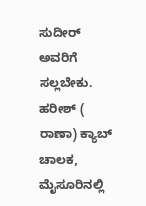ಸುದೀರ್ ಅವರಿಗೆ ಸಲ್ಲಬೇಕು.
ಹರೀಶ್ ( ರಾಣಾ) ಕ್ಯಾಬ್ ಚಾಲಕ, ಮೈಸೂರಿನಲ್ಲಿ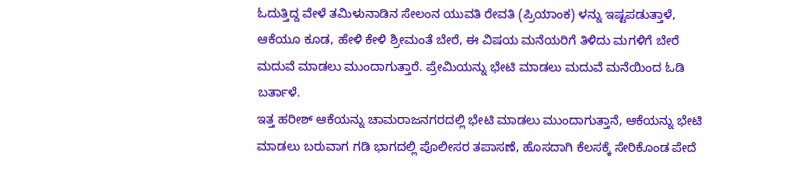ಓದುತ್ತಿದ್ದ ವೇಳೆ ತಮಿಳುನಾಡಿನ ಸೇಲಂನ ಯುವತಿ ರೇವತಿ (ಪ್ರಿಯಾಂಕ) ಳನ್ನು ಇಷ್ಟಪಡುತ್ತಾಳೆ, ಆಕೆಯೂ ಕೂಡ, ಹೇಳಿ ಕೇಳಿ ಶ್ರೀಮಂತೆ ಬೇರೆ, ಈ ವಿಷಯ ಮನೆಯರಿಗೆ ತಿಳಿದು ಮಗಳಿಗೆ ಬೇರೆ ಮದುವೆ ಮಾಡಲು ಮುಂದಾಗುತ್ತಾರೆ. ಪ್ರೇಮಿಯನ್ನು ಭೇಟಿ ಮಾಡಲು ಮದುವೆ ಮನೆಯಿಂದ ಓಡಿ ಬರ್ತಾಳೆ.
ಇತ್ತ ಹರೀಶ್ ಆಕೆಯನ್ನು ಚಾಮರಾಜನಗರದಲ್ಲಿ ಭೇಟಿ ಮಾಡಲು ಮುಂದಾಗುತ್ತಾನೆ, ಆಕೆಯನ್ನು ಭೇಟಿ ಮಾಡಲು ಬರುವಾಗ ಗಡಿ ಭಾಗದಲ್ಲಿ ಪೊಲೀಸರ ತಪಾಸಣೆ, ಹೊಸದಾಗಿ ಕೆಲಸಕ್ಕೆ ಸೇರಿಕೊಂಡ ಪೇದೆ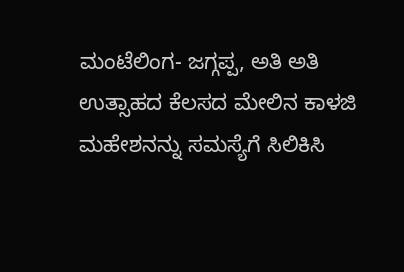ಮಂಟೆಲಿಂಗ- ಜಗ್ಗಪ್ಪ, ಅತಿ ಅತಿ ಉತ್ಸಾಹದ ಕೆಲಸದ ಮೇಲಿನ ಕಾಳಜಿ ಮಹೇಶನನ್ನು ಸಮಸ್ಯೆಗೆ ಸಿಲಿಕಿಸಿ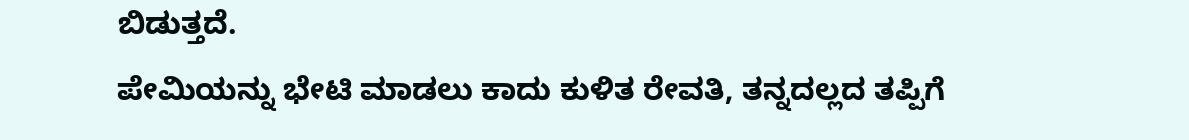ಬಿಡುತ್ತದೆ.
ಪೇಮಿಯನ್ನು ಭೇಟಿ ಮಾಡಲು ಕಾದು ಕುಳಿತ ರೇವತಿ, ತನ್ನದಲ್ಲದ ತಪ್ಪಿಗೆ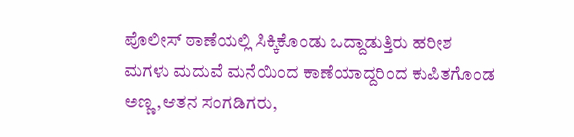ಪೊಲೀಸ್ ಠಾಣೆಯಲ್ಲಿ ಸಿಕ್ಕಿಕೊಂಡು ಒದ್ದಾಡುತ್ತಿರು ಹರೀಶ ಮಗಳು ಮದುವೆ ಮನೆಯಿಂದ ಕಾಣೆಯಾದ್ದರಿಂದ ಕುಪಿತಗೊಂಡ ಅಣ್ಣ,ಆತನ ಸಂಗಡಿಗರು,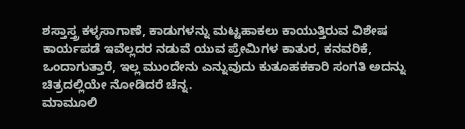ಶಸ್ತಾಸ್ತ್ರ ಕಳ್ಳಸಾಗಾಣೆ, ಕಾಡುಗಳನ್ನು ಮಟ್ಟಹಾಕಲು ಕಾಯುತ್ತಿರುವ ವಿಶೇಷ ಕಾರ್ಯಪಡೆ ಇವೆಲ್ಲದರ ನಡುವೆ ಯುವ ಪ್ರೇಮಿಗಳ ಕಾತುರ, ಕನವರಿಕೆ, ಒಂದಾಗುತ್ತಾರೆ, ಇಲ್ಲ ಮುಂದೇನು ಎನ್ನುವುದು ಕುತೂಹಕಕಾರಿ ಸಂಗತಿ ಅದನ್ನು ಚಿತ್ರದಲ್ಲಿಯೇ ನೋಡಿದರೆ ಚೆನ್ನ.
ಮಾಮೂಲಿ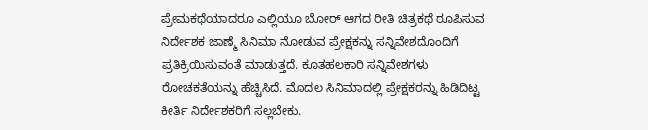ಪ್ರೇಮಕಥೆಯಾದರೂ ಎಲ್ಲಿಯೂ ಬೋರ್ ಆಗದ ರೀತಿ ಚಿತ್ರಕಥೆ ರೂಪಿಸುವ ನಿರ್ದೇಶಕ ಜಾಣ್ಮೆ ಸಿನಿಮಾ ನೋಡುವ ಪ್ರೇಕ್ಷಕನ್ನು ಸನ್ನಿವೇಶದೊಂದಿಗೆ ಪ್ರತಿಕ್ರಿಯಿಸುವಂತೆ ಮಾಡುತ್ತದೆ. ಕೂತಹಲಕಾರಿ ಸನ್ನಿವೇಶಗಳು ರೋಚಕತೆಯನ್ನು ಹೆಚ್ಚಿಸಿದೆ. ಮೊದಲ ಸಿನಿಮಾದಲ್ಲಿ ಪ್ರೇಕ್ಷಕರನ್ನು ಹಿಡಿದಿಟ್ಟ ಕೀರ್ತಿ ನಿರ್ದೇಶಕರಿಗೆ ಸಲ್ಲಬೇಕು.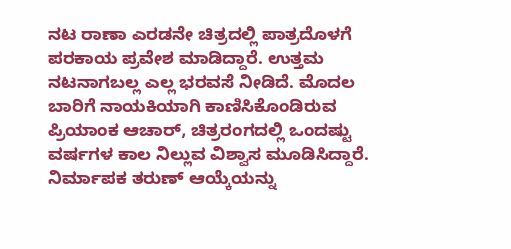ನಟ ರಾಣಾ ಎರಡನೇ ಚಿತ್ರದಲ್ಲಿ ಪಾತ್ರದೊಳಗೆ ಪರಕಾಯ ಪ್ರವೇಶ ಮಾಡಿದ್ದಾರೆ. ಉತ್ತಮ ನಟನಾಗಬಲ್ಲ ಎಲ್ಲ ಭರವಸೆ ನೀಡಿದೆ. ಮೊದಲ ಬಾರಿಗೆ ನಾಯಕಿಯಾಗಿ ಕಾಣಿಸಿಕೊಂಡಿರುವ ಪ್ರಿಯಾಂಕ ಆಚಾರ್, ಚಿತ್ರರಂಗದಲ್ಲಿ ಒಂದಷ್ಟು ವರ್ಷಗಳ ಕಾಲ ನಿಲ್ಲುವ ವಿಶ್ವಾಸ ಮೂಡಿಸಿದ್ದಾರೆ. ನಿರ್ಮಾಪಕ ತರುಣ್ ಆಯ್ಕೆಯನ್ನು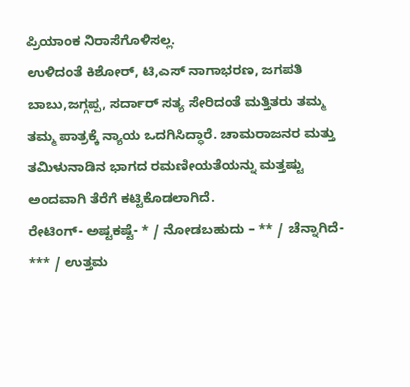ಪ್ರಿಯಾಂಕ ನಿರಾಸೆಗೊಳಿಸಲ್ಲ.
ಉಳಿದಂತೆ ಕಿಶೋರ್, ಟಿ,ಎಸ್ ನಾಗಾಭರಣ, ಜಗಪತಿ ಬಾಬು,ಜಗ್ಗಪ್ಪ, ಸರ್ದಾರ್ ಸತ್ಯ ಸೇರಿದಂತೆ ಮತ್ತಿತರು ತಮ್ಮ ತಮ್ಮ ಪಾತ್ರಕ್ಕೆ ನ್ಯಾಯ ಒದಗಿಸಿದ್ಧಾರೆ. ಚಾಮರಾಜನರ ಮತ್ತು ತಮಿಳುನಾಡಿನ ಭಾಗದ ರಮಣೀಯತೆಯನ್ನು ಮತ್ತಷ್ಟು ಅಂದವಾಗಿ ತೆರೆಗೆ ಕಟ್ಟಿಕೊಡಲಾಗಿದೆ.
ರೇಟಿಂಗ್- ಅಷ್ಟಕಷ್ಟೆ- * / ನೋಡಬಹುದು – ** / ಚೆನ್ನಾಗಿದೆ- *** / ಉತ್ತಮ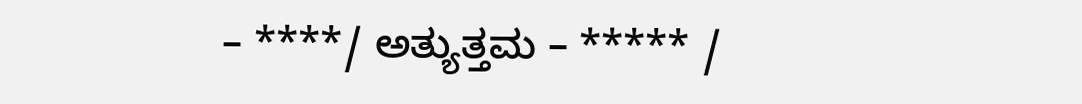– ****/ ಅತ್ಯುತ್ತಮ – ***** /